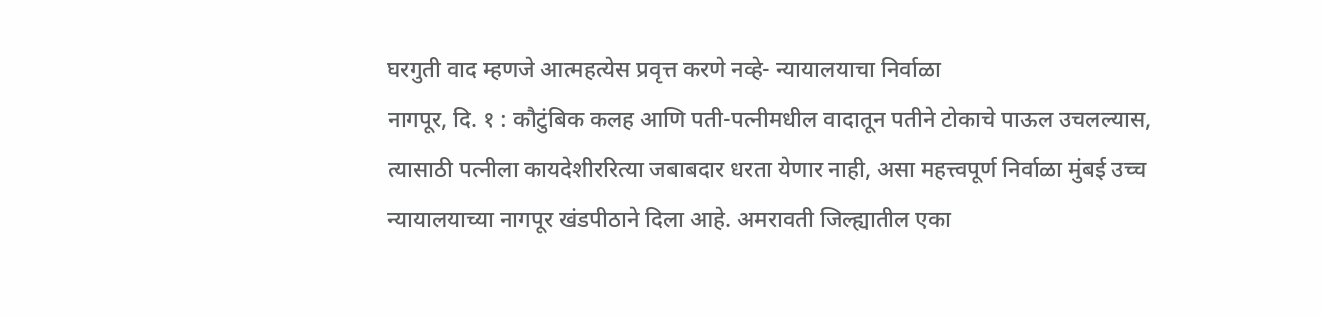घरगुती वाद म्हणजे आत्महत्येस प्रवृत्त करणे नव्हे- न्यायालयाचा निर्वाळा
नागपूर, दि. १ : कौटुंबिक कलह आणि पती-पत्नीमधील वादातून पतीने टोकाचे पाऊल उचलल्यास, त्यासाठी पत्नीला कायदेशीररित्या जबाबदार धरता येणार नाही, असा महत्त्वपूर्ण निर्वाळा मुंबई उच्च न्यायालयाच्या नागपूर खंडपीठाने दिला आहे. अमरावती जिल्ह्यातील एका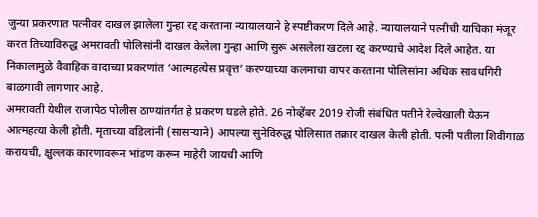जुन्या प्रकरणात पत्नीवर दाखल झालेला गुन्हा रद्द करताना न्यायालयाने हे स्पष्टीकरण दिले आहे. न्यायालयाने पत्नीची याचिका मंजूर करत तिच्याविरुद्ध अमरावती पोलिसांनी दाखल केलेला गुन्हा आणि सुरू असलेला खटला रद्द करण्याचे आदेश दिले आहेत. या निकालामुळे वैवाहिक वादाच्या प्रकरणांत ‘आत्महत्येस प्रवृत्त’ करण्याच्या कलमाचा वापर करताना पोलिसांना अधिक सावधगिरी बाळगावी लागणार आहे.
अमरावती येथील राजापेठ पोलीस ठाण्यांतर्गत हे प्रकरण घडले होते. 26 नोव्हेंबर 2019 रोजी संबंधित पतीने रेल्वेखाली येऊन आत्महत्या केली होती. मृताच्या वडिलांनी (सासऱ्याने) आपल्या सुनेविरुद्ध पोलिसात तक्रार दाखल केली होती. पत्नी पतीला शिवीगाळ करायची, क्षुल्लक कारणावरून भांडण करून माहेरी जायची आणि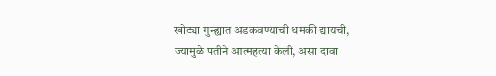खोट्या गुन्ह्यात अडकवण्याची धमकी द्यायची, ज्यामुळे पतीने आत्महत्या केली, असा दावा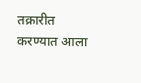तक्रारीत करण्यात आला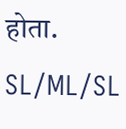होता.
SL/ML/SL